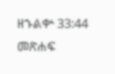ዘኁልቍ 33:44 መጽሐፍ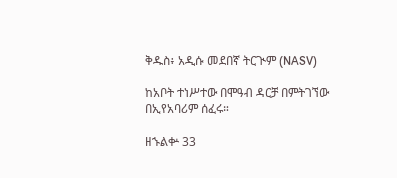ቅዱስ፥ አዲሱ መደበኛ ትርጒም (NASV)

ከአቦት ተነሥተው በሞዓብ ዳርቻ በምትገኘው በኢየአባሪም ሰፈሩ።

ዘኁልቍ 33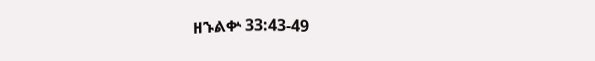ዘኁልቍ 33:43-49